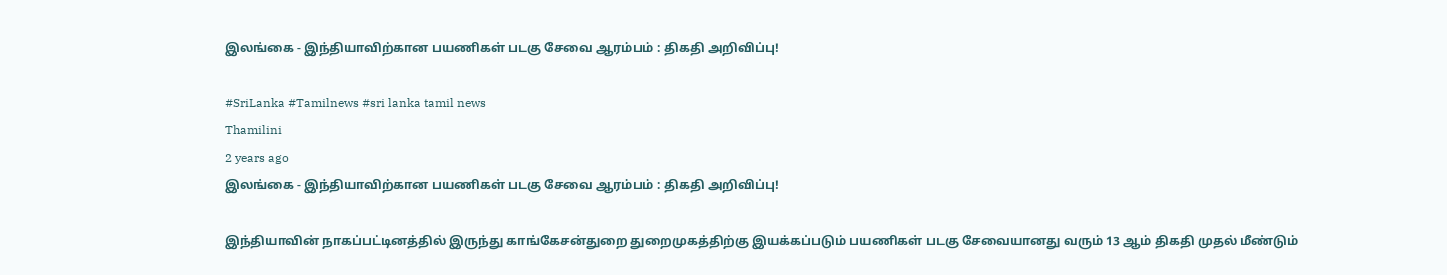இலங்கை - இந்தியாவிற்கான பயணிகள் படகு சேவை ஆரம்பம் : திகதி அறிவிப்பு!

#SriLanka #Tamilnews #sri lanka tamil news
Thamilini
2 years ago
இலங்கை - இந்தியாவிற்கான பயணிகள் படகு சேவை ஆரம்பம் : திகதி அறிவிப்பு!

இந்தியாவின் நாகப்பட்டினத்தில் இருந்து காங்கேசன்துறை துறைமுகத்திற்கு இயக்கப்படும் பயணிகள் படகு சேவையானது வரும் 13 ஆம் திகதி முதல் மீண்டும்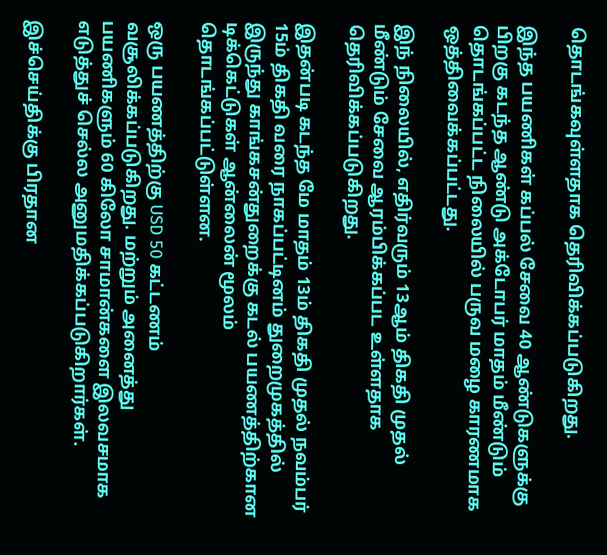தொடங்கவுள்ளதாக தெரிவிக்கப்படுகிறது.

இந்த பயணிகள் கப்பல் சேவை 40 ஆண்டுகளுக்கு பிறகு கடந்த ஆண்டு அக்டோபர் மாதம் மீண்டும் தொடங்கப்பட்ட நிலையில் பருவ மழை காரணமாக ஒத்திவைக்கப்பட்டது.

இந் நிலையில், எதிர்வரும் 13ஆம் திகதி முதல் மீண்டும் சேவை ஆரம்பிக்கப்பட உள்ளதாக தெரிவிக்கப்படுகிறது.

இதன்படி கடந்த மே மாதம் 13ம் திகதி முதல் நவம்பர் 15ம் திகதி வரை நாகப்பட்டினம் துறைமுகத்தில் இருந்து காங்கசன்துறைக்கு கடல் பயணத்திற்கான டிக்கெட்டுகள் ஆன்லைன் மூலம் தொடங்கப்பட்டுள்ளன.

ஒரு பயணத்திற்கு USD 50 கட்டணம் வசூலிக்கப்படுகிறது. மற்றும் அனைத்து பயணிகளும் 60 கிலோ சாமான்களை இலவசமாக எடுத்துச் செல்ல அனுமதிக்கப்படுகிறார்கள்.

இச்செய்திக்கு பிரதான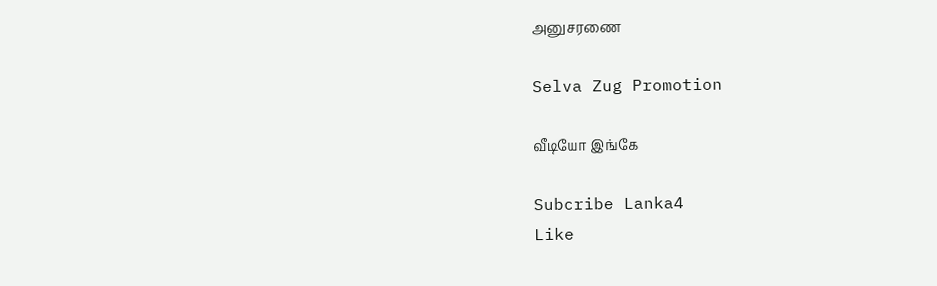அனுசரணை

Selva Zug Promotion

வீடியோ இங்கே

Subcribe Lanka4
Like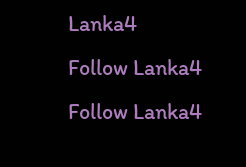Lanka4
Follow Lanka4
Follow Lanka4